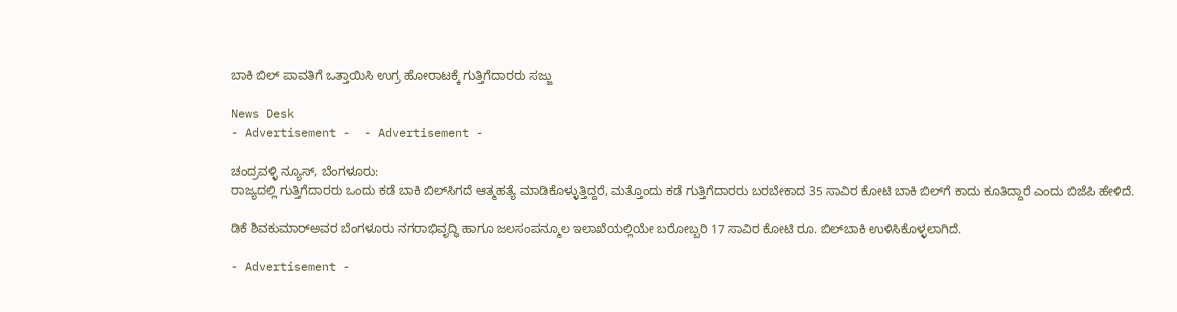ಬಾಕಿ ಬಿಲ್ ಪಾವತಿಗೆ ಒತ್ತಾಯಿಸಿ ಉಗ್ರ ಹೋರಾಟಕ್ಕೆ ಗುತ್ತಿಗೆದಾರರು ಸಜ್ಜು

News Desk
- Advertisement -  - Advertisement -

ಚಂದ್ರವಳ್ಳಿ ನ್ಯೂಸ್, ಬೆಂಗಳೂರು:
ರಾಜ್ಯದಲ್ಲಿ ಗುತ್ತಿಗೆದಾರರು ಒಂದು ಕಡೆ ಬಾಕಿ ಬಿಲ್‌ಸಿಗದೆ ಆತ್ಮಹತ್ಯೆ ಮಾಡಿಕೊಳ್ಳುತ್ತಿದ್ದರೆ, ಮತ್ತೊಂದು ಕಡೆ ಗುತ್ತಿಗೆದಾರರು ಬರಬೇಕಾದ 35 ಸಾವಿರ ಕೋಟಿ ಬಾಕಿ ಬಿಲ್‌ಗೆ ಕಾದು ಕೂತಿದ್ದಾರೆ ಎಂದು ಬಿಜೆಪಿ ಹೇಳಿದೆ.

ಡಿಕೆ ಶಿವಕುಮಾರ್‌ಅವರ ಬೆಂಗಳೂರು ನಗರಾಭಿವೃದ್ಧಿ ಹಾಗೂ ಜಲಸಂಪನ್ಮೂಲ ಇಲಾಖೆಯಲ್ಲಿಯೇ ಬರೋಬ್ಬರಿ 17 ಸಾವಿರ ಕೋಟಿ ರೂ. ಬಿಲ್‌ಬಾಕಿ ಉಳಿಸಿಕೊಳ್ಳಲಾಗಿದೆ.

- Advertisement -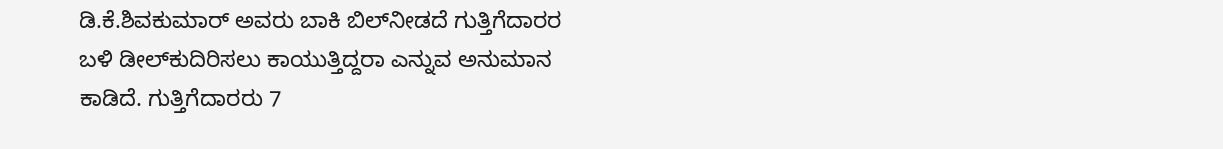ಡಿ.ಕೆ.ಶಿವಕುಮಾರ್ ಅವರು ಬಾಕಿ ಬಿಲ್‌ನೀಡದೆ ಗುತ್ತಿಗೆದಾರರ ಬಳಿ ಡೀಲ್‌ಕುದಿರಿಸಲು ಕಾಯುತ್ತಿದ್ದರಾ ಎನ್ನುವ ಅನುಮಾನ ಕಾಡಿದೆ. ಗುತ್ತಿಗೆದಾರರು 7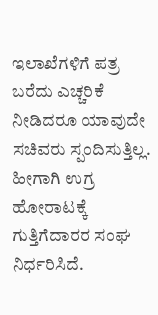ಇಲಾಖೆಗಳಿಗೆ ಪತ್ರ ಬರೆದು ಎಚ್ಚರಿಕೆ ನೀಡಿದರೂ ಯಾವುದೇ ಸಚಿವರು ಸ್ಪಂದಿಸುತ್ತಿಲ್ಲ. ಹೀಗಾಗಿ ಉಗ್ರ ಹೋರಾಟಕ್ಕೆ ಗುತ್ತಿಗೆದಾರರ ಸಂಘ ನಿರ್ಧರಿಸಿದೆ.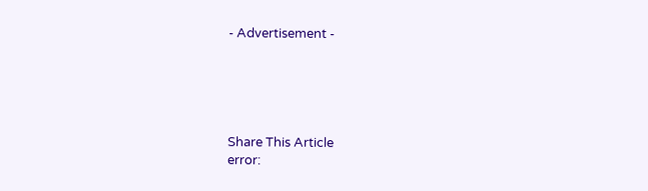- Advertisement -





Share This Article
error: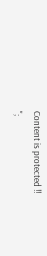Content is protected !!
";